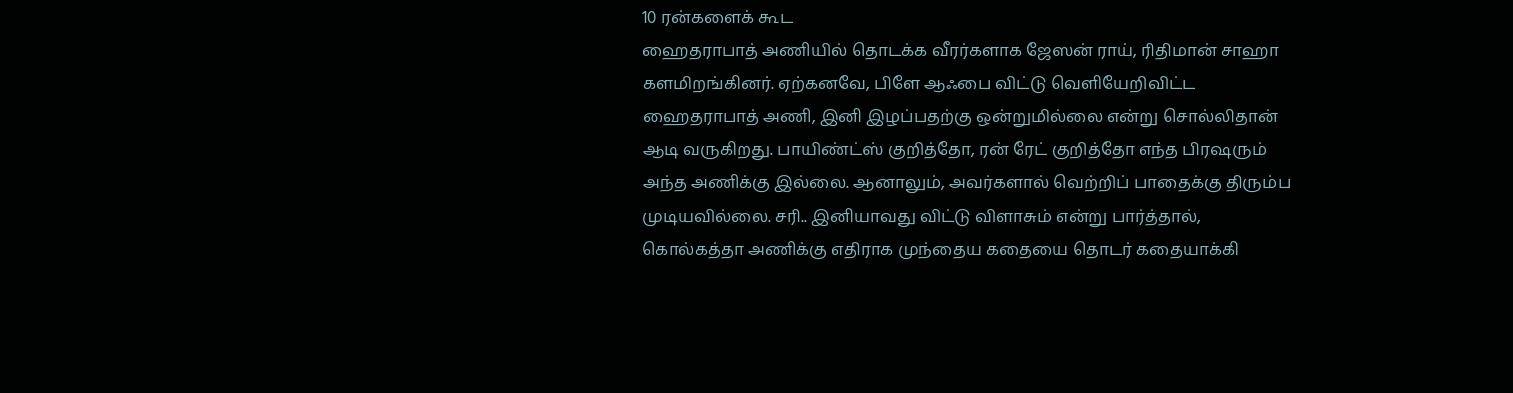10 ரன்களைக் கூட
ஹைதராபாத் அணியில் தொடக்க வீரர்களாக ஜேஸன் ராய், ரிதிமான் சாஹா களமிறங்கினர். ஏற்கனவே, பிளே ஆஃபை விட்டு வெளியேறிவிட்ட ஹைதராபாத் அணி, இனி இழப்பதற்கு ஒன்றுமில்லை என்று சொல்லிதான் ஆடி வருகிறது. பாயிண்ட்ஸ் குறித்தோ, ரன் ரேட் குறித்தோ எந்த பிரஷரும் அந்த அணிக்கு இல்லை. ஆனாலும், அவர்களால் வெற்றிப் பாதைக்கு திரும்ப முடியவில்லை. சரி.. இனியாவது விட்டு விளாசும் என்று பார்த்தால், கொல்கத்தா அணிக்கு எதிராக முந்தைய கதையை தொடர் கதையாக்கி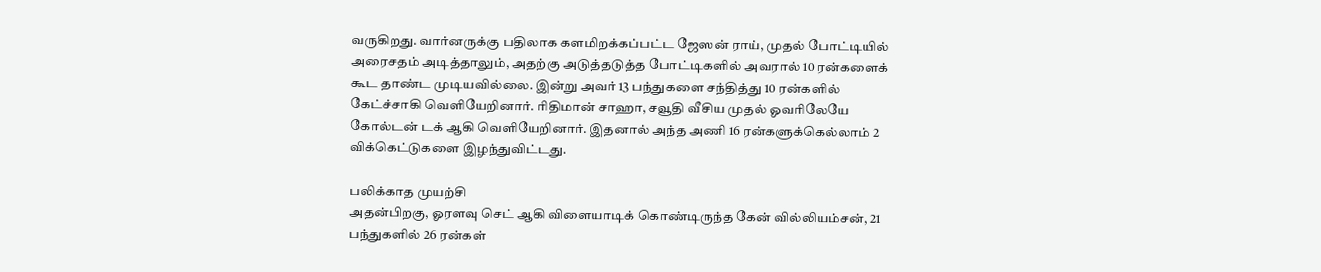வருகிறது. வார்னருக்கு பதிலாக களமிறக்கப்பட்ட ஜேஸன் ராய், முதல் போட்டியில் அரைசதம் அடித்தாலும், அதற்கு அடுத்தடுத்த போட்டிகளில் அவரால் 10 ரன்களைக் கூட தாண்ட முடியவில்லை. இன்று அவர் 13 பந்துகளை சந்தித்து 10 ரன்களில் கேட்ச்சாகி வெளியேறினார். ரிதிமான் சாஹா, சவூதி வீசிய முதல் ஓவரிலேயே கோல்டன் டக் ஆகி வெளியேறினார். இதனால் அந்த அணி 16 ரன்களுக்கெல்லாம் 2 விக்கெட்டுகளை இழந்துவிட்டது.

பலிக்காத முயற்சி
அதன்பிறகு, ஓரளவு செட் ஆகி விளையாடிக் கொண்டிருந்த கேன் வில்லியம்சன், 21 பந்துகளில் 26 ரன்கள்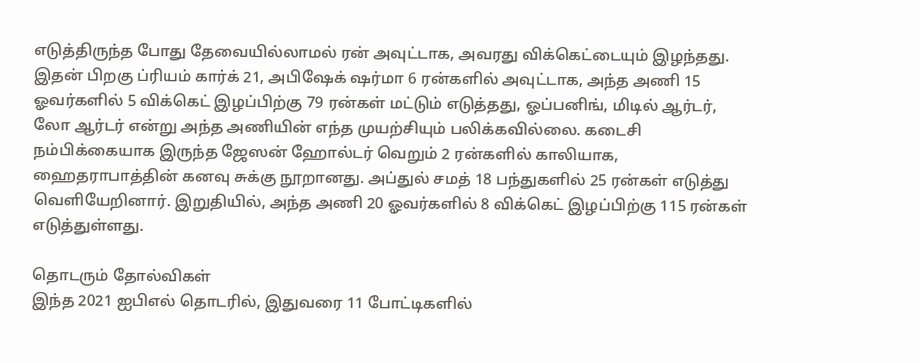எடுத்திருந்த போது தேவையில்லாமல் ரன் அவுட்டாக, அவரது விக்கெட்டையும் இழந்தது. இதன் பிறகு ப்ரியம் கார்க் 21, அபிஷேக் ஷர்மா 6 ரன்களில் அவுட்டாக, அந்த அணி 15 ஓவர்களில் 5 விக்கெட் இழப்பிற்கு 79 ரன்கள் மட்டும் எடுத்தது, ஓப்பனிங், மிடில் ஆர்டர், லோ ஆர்டர் என்று அந்த அணியின் எந்த முயற்சியும் பலிக்கவில்லை. கடைசி நம்பிக்கையாக இருந்த ஜேஸன் ஹோல்டர் வெறும் 2 ரன்களில் காலியாக, ஹைதராபாத்தின் கனவு சுக்கு நூறானது. அப்துல் சமத் 18 பந்துகளில் 25 ரன்கள் எடுத்து வெளியேறினார். இறுதியில், அந்த அணி 20 ஓவர்களில் 8 விக்கெட் இழப்பிற்கு 115 ரன்கள் எடுத்துள்ளது.

தொடரும் தோல்விகள்
இந்த 2021 ஐபிஎல் தொடரில், இதுவரை 11 போட்டிகளில்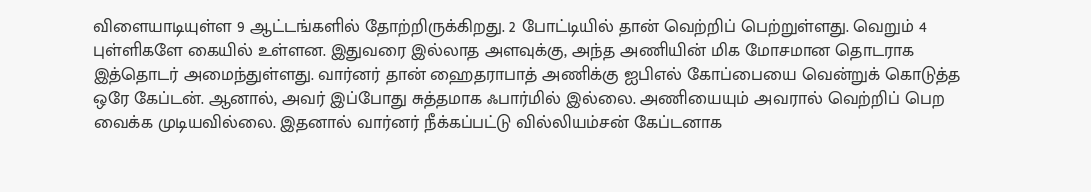விளையாடியுள்ள 9 ஆட்டங்களில் தோற்றிருக்கிறது. 2 போட்டியில் தான் வெற்றிப் பெற்றுள்ளது. வெறும் 4 புள்ளிகளே கையில் உள்ளன. இதுவரை இல்லாத அளவுக்கு, அந்த அணியின் மிக மோசமான தொடராக இத்தொடர் அமைந்துள்ளது. வார்னர் தான் ஹைதராபாத் அணிக்கு ஐபிஎல் கோப்பையை வென்றுக் கொடுத்த ஒரே கேப்டன். ஆனால், அவர் இப்போது சுத்தமாக ஃபார்மில் இல்லை. அணியையும் அவரால் வெற்றிப் பெற வைக்க முடியவில்லை. இதனால் வார்னர் நீக்கப்பட்டு வில்லியம்சன் கேப்டனாக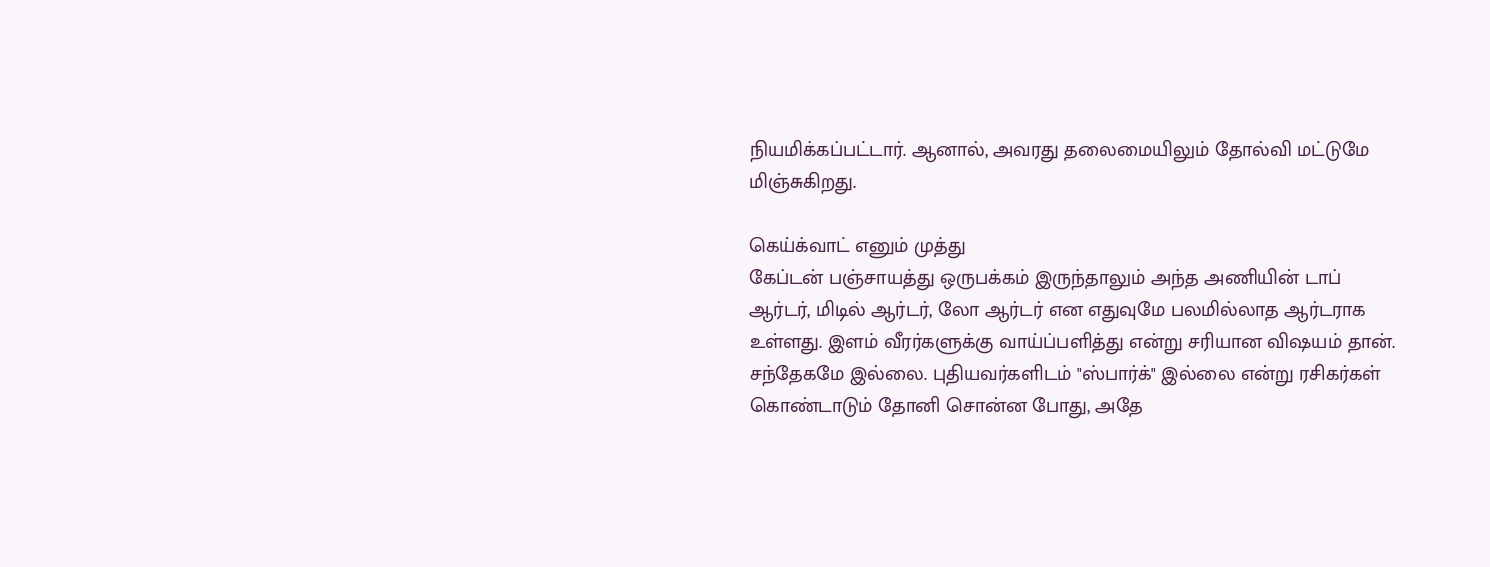நியமிக்கப்பட்டார். ஆனால், அவரது தலைமையிலும் தோல்வி மட்டுமே மிஞ்சுகிறது.

கெய்க்வாட் எனும் முத்து
கேப்டன் பஞ்சாயத்து ஒருபக்கம் இருந்தாலும் அந்த அணியின் டாப் ஆர்டர், மிடில் ஆர்டர், லோ ஆர்டர் என எதுவுமே பலமில்லாத ஆர்டராக உள்ளது. இளம் வீரர்களுக்கு வாய்ப்பளித்து என்று சரியான விஷயம் தான். சந்தேகமே இல்லை. புதியவர்களிடம் "ஸ்பார்க்" இல்லை என்று ரசிகர்கள் கொண்டாடும் தோனி சொன்ன போது, அதே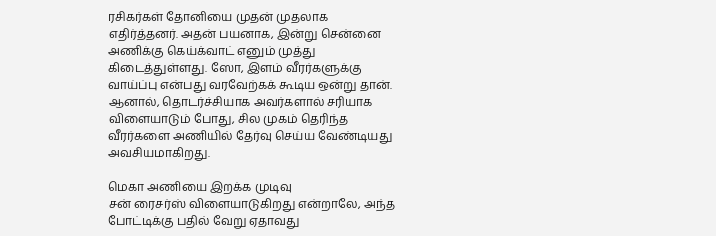ரசிகர்கள் தோனியை முதன் முதலாக எதிர்த்தனர். அதன் பயனாக, இன்று சென்னை அணிக்கு கெய்க்வாட் எனும் முத்து கிடைத்துள்ளது. ஸோ, இளம் வீரர்களுக்கு வாய்ப்பு என்பது வரவேற்கக் கூடிய ஒன்று தான். ஆனால், தொடர்ச்சியாக அவர்களால் சரியாக விளையாடும் போது, சில முகம் தெரிந்த வீரர்களை அணியில் தேர்வு செய்ய வேண்டியது அவசியமாகிறது.

மெகா அணியை இறக்க முடிவு
சன் ரைசர்ஸ் விளையாடுகிறது என்றாலே, அந்த போட்டிக்கு பதில் வேறு ஏதாவது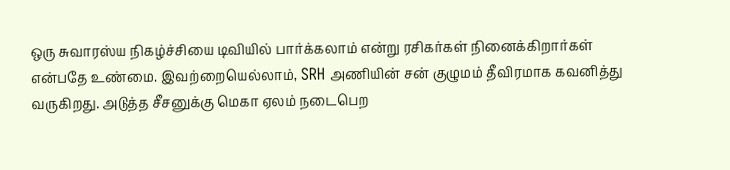ஒரு சுவாரஸ்ய நிகழ்ச்சியை டிவியில் பார்க்கலாம் என்று ரசிகர்கள் நினைக்கிறார்கள் என்பதே உண்மை. இவற்றையெல்லாம், SRH அணியின் சன் குழுமம் தீவிரமாக கவனித்து வருகிறது. அடுத்த சீசனுக்கு மெகா ஏலம் நடைபெற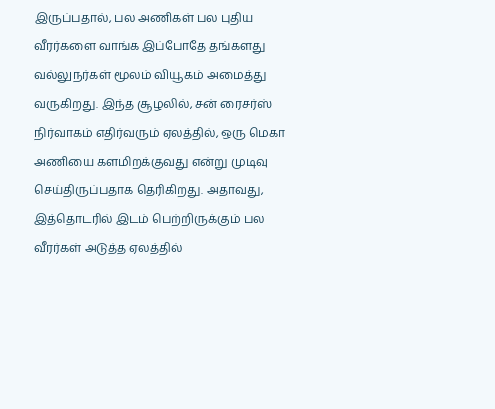இருப்பதால், பல அணிகள் பல புதிய வீரர்களை வாங்க இப்போதே தங்களது வல்லுநர்கள் மூலம் வியூகம் அமைத்து வருகிறது. இந்த சூழலில், சன் ரைசர்ஸ் நிர்வாகம் எதிர்வரும் ஏலத்தில், ஒரு மெகா அணியை களமிறக்குவது என்று முடிவு செய்திருப்பதாக தெரிகிறது. அதாவது, இத்தொடரில் இடம் பெற்றிருக்கும் பல வீரர்கள் அடுத்த ஏலத்தில்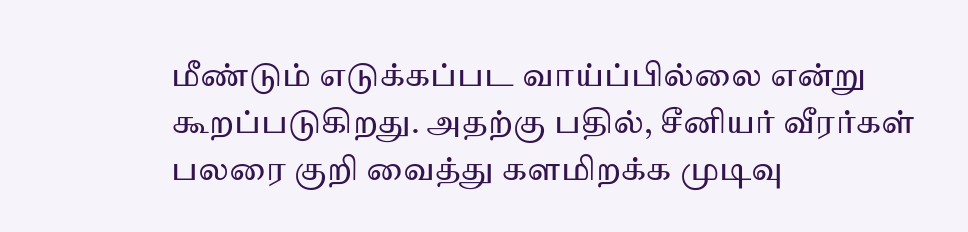மீண்டும் எடுக்கப்பட வாய்ப்பில்லை என்று கூறப்படுகிறது. அதற்கு பதில், சீனியர் வீரர்கள் பலரை குறி வைத்து களமிறக்க முடிவு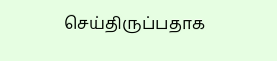செய்திருப்பதாக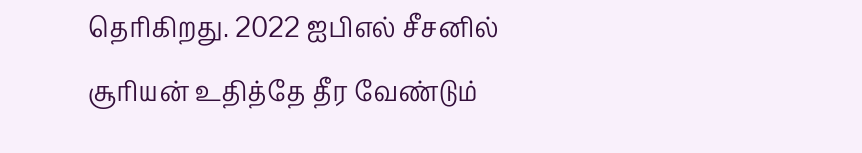தெரிகிறது. 2022 ஐபிஎல் சீசனில் சூரியன் உதித்தே தீர வேண்டும்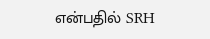என்பதில் SRH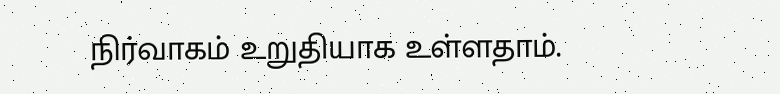நிர்வாகம் உறுதியாக உள்ளதாம்.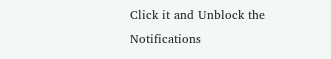Click it and Unblock the Notifications